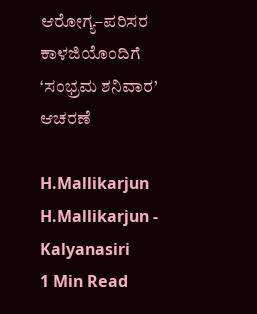ಆರೋಗ್ಯ–ಪರಿಸರ ಕಾಳಜಿಯೊಂದಿಗೆ ‘ಸಂಭ್ರಮ ಶನಿವಾರ’ ಆಚರಣೆ

H.Mallikarjun
H.Mallikarjun - Kalyanasiri
1 Min Read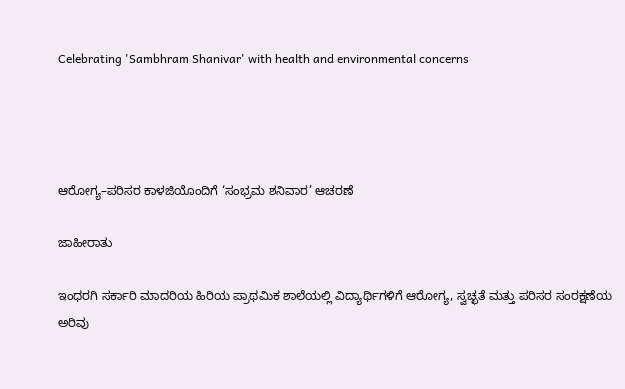Celebrating 'Sambhram Shanivar' with health and environmental concerns




ಆರೋಗ್ಯ–ಪರಿಸರ ಕಾಳಜಿಯೊಂದಿಗೆ ‘ಸಂಭ್ರಮ ಶನಿವಾರ’ ಆಚರಣೆ

ಜಾಹೀರಾತು

ಇಂಧರಗಿ ಸರ್ಕಾರಿ ಮಾದರಿಯ ಹಿರಿಯ ಪ್ರಾಥಮಿಕ ಶಾಲೆಯಲ್ಲಿ ವಿದ್ಯಾರ್ಥಿಗಳಿಗೆ ಆರೋಗ್ಯ, ಸ್ವಚ್ಛತೆ ಮತ್ತು ಪರಿಸರ ಸಂರಕ್ಷಣೆಯ ಅರಿವು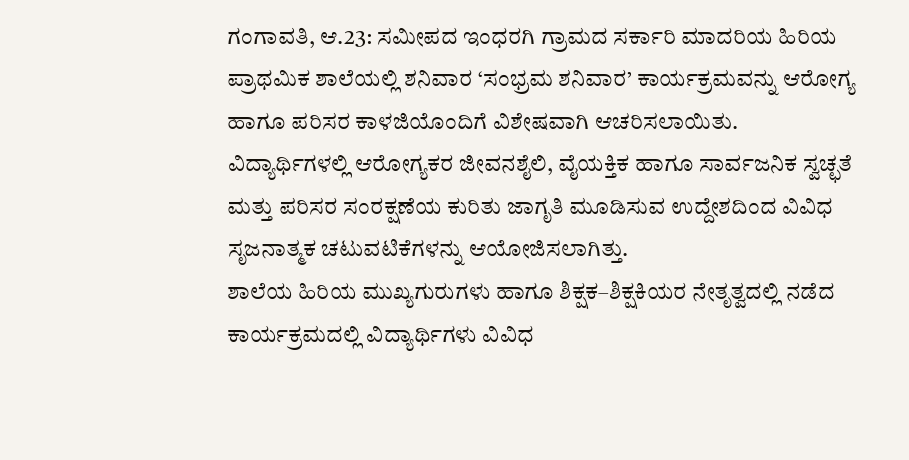ಗಂಗಾವತಿ, ಆ.23: ಸಮೀಪದ ಇಂಧರಗಿ ಗ್ರಾಮದ ಸರ್ಕಾರಿ ಮಾದರಿಯ ಹಿರಿಯ ಪ್ರಾಥಮಿಕ ಶಾಲೆಯಲ್ಲಿ ಶನಿವಾರ ‘ಸಂಭ್ರಮ ಶನಿವಾರ’ ಕಾರ್ಯಕ್ರಮವನ್ನು ಆರೋಗ್ಯ ಹಾಗೂ ಪರಿಸರ ಕಾಳಜಿಯೊಂದಿಗೆ ವಿಶೇಷವಾಗಿ ಆಚರಿಸಲಾಯಿತು.
ವಿದ್ಯಾರ್ಥಿಗಳಲ್ಲಿ ಆರೋಗ್ಯಕರ ಜೀವನಶೈಲಿ, ವೈಯಕ್ತಿಕ ಹಾಗೂ ಸಾರ್ವಜನಿಕ ಸ್ವಚ್ಛತೆ ಮತ್ತು ಪರಿಸರ ಸಂರಕ್ಷಣೆಯ ಕುರಿತು ಜಾಗೃತಿ ಮೂಡಿಸುವ ಉದ್ದೇಶದಿಂದ ವಿವಿಧ ಸೃಜನಾತ್ಮಕ ಚಟುವಟಿಕೆಗಳನ್ನು ಆಯೋಜಿಸಲಾಗಿತ್ತು.
ಶಾಲೆಯ ಹಿರಿಯ ಮುಖ್ಯಗುರುಗಳು ಹಾಗೂ ಶಿಕ್ಷಕ–ಶಿಕ್ಷಕಿಯರ ನೇತೃತ್ವದಲ್ಲಿ ನಡೆದ ಕಾರ್ಯಕ್ರಮದಲ್ಲಿ ವಿದ್ಯಾರ್ಥಿಗಳು ವಿವಿಧ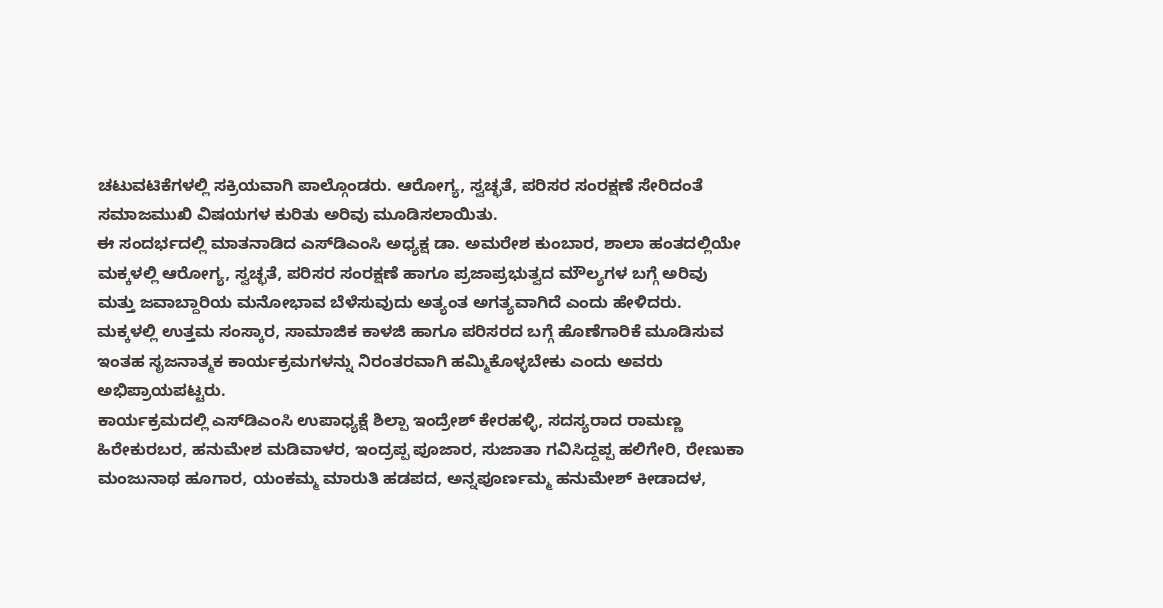ಚಟುವಟಿಕೆಗಳಲ್ಲಿ ಸಕ್ರಿಯವಾಗಿ ಪಾಲ್ಗೊಂಡರು. ಆರೋಗ್ಯ, ಸ್ವಚ್ಛತೆ, ಪರಿಸರ ಸಂರಕ್ಷಣೆ ಸೇರಿದಂತೆ ಸಮಾಜಮುಖಿ ವಿಷಯಗಳ ಕುರಿತು ಅರಿವು ಮೂಡಿಸಲಾಯಿತು.
ಈ ಸಂದರ್ಭದಲ್ಲಿ ಮಾತನಾಡಿದ ಎಸ್‌ಡಿಎಂಸಿ ಅಧ್ಯಕ್ಷ ಡಾ. ಅಮರೇಶ ಕುಂಬಾರ, ಶಾಲಾ ಹಂತದಲ್ಲಿಯೇ ಮಕ್ಕಳಲ್ಲಿ ಆರೋಗ್ಯ, ಸ್ವಚ್ಛತೆ, ಪರಿಸರ ಸಂರಕ್ಷಣೆ ಹಾಗೂ ಪ್ರಜಾಪ್ರಭುತ್ವದ ಮೌಲ್ಯಗಳ ಬಗ್ಗೆ ಅರಿವು ಮತ್ತು ಜವಾಬ್ದಾರಿಯ ಮನೋಭಾವ ಬೆಳೆಸುವುದು ಅತ್ಯಂತ ಅಗತ್ಯವಾಗಿದೆ ಎಂದು ಹೇಳಿದರು.
ಮಕ್ಕಳಲ್ಲಿ ಉತ್ತಮ ಸಂಸ್ಕಾರ, ಸಾಮಾಜಿಕ ಕಾಳಜಿ ಹಾಗೂ ಪರಿಸರದ ಬಗ್ಗೆ ಹೊಣೆಗಾರಿಕೆ ಮೂಡಿಸುವ ಇಂತಹ ಸೃಜನಾತ್ಮಕ ಕಾರ್ಯಕ್ರಮಗಳನ್ನು ನಿರಂತರವಾಗಿ ಹಮ್ಮಿಕೊಳ್ಳಬೇಕು ಎಂದು ಅವರು ಅಭಿಪ್ರಾಯಪಟ್ಟರು.
ಕಾರ್ಯಕ್ರಮದಲ್ಲಿ ಎಸ್‌ಡಿಎಂಸಿ ಉಪಾಧ್ಯಕ್ಷೆ ಶಿಲ್ಪಾ ಇಂದ್ರೇಶ್ ಕೇರಹಳ್ಳಿ, ಸದಸ್ಯರಾದ ರಾಮಣ್ಣ ಹಿರೇಕುರಬರ, ಹನುಮೇಶ ಮಡಿವಾಳರ, ಇಂದ್ರಪ್ಪ ಪೂಜಾರ, ಸುಜಾತಾ ಗವಿಸಿದ್ದಪ್ಪ ಹಲಿಗೇರಿ, ರೇಣುಕಾ ಮಂಜುನಾಥ ಹೂಗಾರ, ಯಂಕಮ್ಮ ಮಾರುತಿ ಹಡಪದ, ಅನ್ನಪೂರ್ಣಮ್ಮ ಹನುಮೇಶ್ ಕೀಡಾದಳ,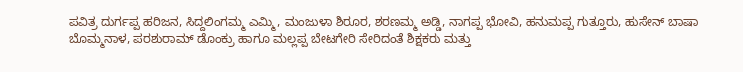ಪವಿತ್ರ ದುರ್ಗಪ್ಪ ಹರಿಜನ, ಸಿದ್ದಲಿಂಗಮ್ಮ ಎಮ್ಮಿ, ಮಂಜುಳಾ ಶಿರೂರ, ಶರಣಮ್ಮ ಅಡ್ಡಿ, ನಾಗಪ್ಪ ಭೋವಿ, ಹನುಮಪ್ಪ ಗುತ್ತೂರು, ಹುಸೇನ್ ಬಾಷಾ ಬೊಮ್ಮನಾಳ, ಪರಶುರಾಮ್ ಡೊಂಕ್ರು ಹಾಗೂ ಮಲ್ಲಪ್ಪ ಬೇಟಗೇರಿ ಸೇರಿದಂತೆ ಶಿಕ್ಷಕರು ಮತ್ತು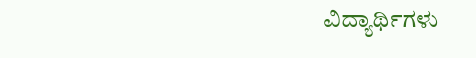ವಿದ್ಯಾರ್ಥಿಗಳು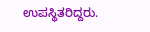ಉಪಸ್ಥಿತರಿದ್ದರು.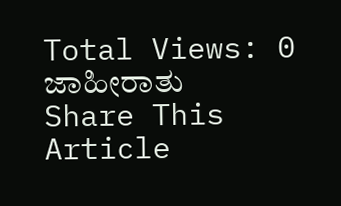Total Views: 0
ಜಾಹೀರಾತು
Share This Article